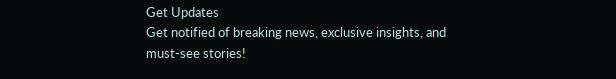Get Updates
Get notified of breaking news, exclusive insights, and must-see stories!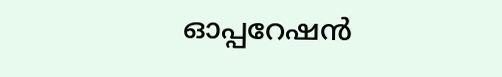ഓപ്പറേഷൻ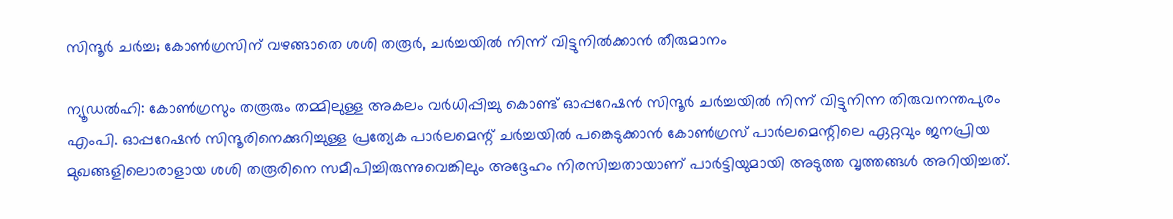സിന്ദൂർ ചർച്ച; കോൺഗ്രസിന് വഴങ്ങാതെ ശശി തരൂർ, ചർച്ചയിൽ നിന്ന് വിട്ടുനിൽക്കാൻ തീരുമാനം

ന്യൂഡൽഹി: കോൺഗ്രസും തരൂരും തമ്മിലുള്ള അകലം വർധിപ്പിച്ചു കൊണ്ട് ഓപ്പറേഷൻ സിന്ദൂർ ചർച്ചയിൽ നിന്ന് വിട്ടുനിന്ന തിരുവനന്തപുരം എംപി. ഓപ്പറേഷൻ സിന്ദൂരിനെക്കുറിച്ചുള്ള പ്രത്യേക പാർലമെന്റ് ചർച്ചയിൽ പങ്കെടുക്കാൻ കോൺഗ്രസ് പാർലമെന്റിലെ ഏറ്റവും ജനപ്രിയ മുഖങ്ങളിലൊരാളായ ശശി തരൂരിനെ സമീപിച്ചിരുന്നുവെങ്കിലും അദ്ദേഹം നിരസിച്ചതായാണ് പാർട്ടിയുമായി അടുത്ത വൃത്തങ്ങൾ അറിയിച്ചത്.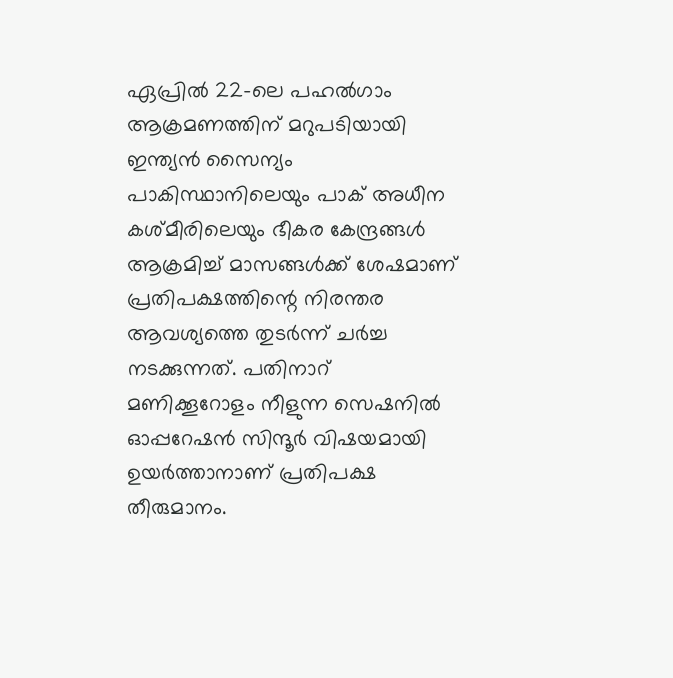ഏപ്രിൽ 22-ലെ പഹൽഗാം ആക്രമണത്തിന് മറുപടിയായി ഇന്ത്യൻ സൈന്യം പാകിസ്ഥാനിലെയും പാക് അധീന കശ്‌മീരിലെയും ഭീകര കേന്ദ്രങ്ങൾ ആക്രമിച്ച് മാസങ്ങൾക്ക് ശേഷമാണ് പ്രതിപക്ഷത്തിന്റെ നിരന്തര ആവശ്യത്തെ തുടർന്ന് ചർച്ച നടക്കുന്നത്. പതിനാറ് മണിക്കൂറോളം നീളുന്ന സെഷനിൽ ഓപ്പറേഷൻ സിന്ദൂർ വിഷയമായി ഉയർത്താനാണ് പ്രതിപക്ഷ തീരുമാനം.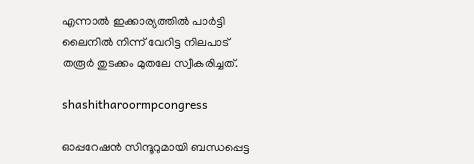എന്നാൽ ഇക്കാര്യത്തിൽ പാർട്ടി ലൈനിൽ നിന്ന് വേറിട്ട നിലപാട് തരൂർ തുടക്കം മുതലേ സ്വീകരിച്ചത്.

shashitharoormpcongress

ഓപ്പറേഷൻ സിന്ദൂറുമായി ബന്ധപ്പെട്ട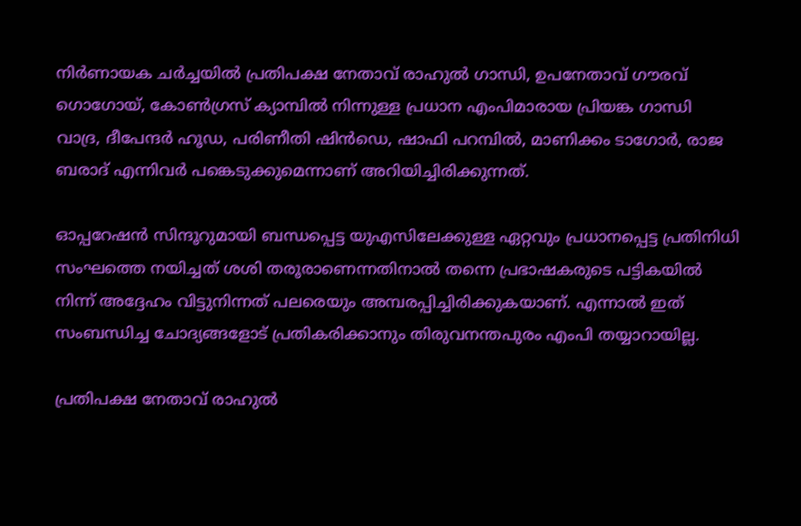നിർണായക ചർച്ചയിൽ പ്രതിപക്ഷ നേതാവ് രാഹുൽ ഗാന്ധി, ഉപനേതാവ് ഗൗരവ് ഗൊഗോയ്, കോൺഗ്രസ് ക്യാമ്പിൽ നിന്നുള്ള പ്രധാന എംപിമാരായ പ്രിയങ്ക ഗാന്ധി വാദ്ര, ദീപേന്ദർ ഹൂഡ, പരിണീതി ഷിൻഡെ, ഷാഫി പറമ്പിൽ, മാണിക്കം ടാഗോർ, രാജ ബരാദ് എന്നിവർ പങ്കെടുക്കുമെന്നാണ് അറിയിച്ചിരിക്കുന്നത്.

ഓപ്പറേഷൻ സിന്ദൂറുമായി ബന്ധപ്പെട്ട യുഎസിലേക്കുള്ള ഏറ്റവും പ്രധാനപ്പെട്ട പ്രതിനിധി സംഘത്തെ നയിച്ചത് ശശി തരൂരാണെന്നതിനാൽ തന്നെ പ്രഭാഷകരുടെ പട്ടികയിൽ നിന്ന് അദ്ദേഹം വിട്ടുനിന്നത് പലരെയും അമ്പരപ്പിച്ചിരിക്കുകയാണ്. എന്നാൽ ഇത് സംബന്ധിച്ച ചോദ്യങ്ങളോട് പ്രതികരിക്കാനും തിരുവനന്തപുരം എംപി തയ്യാറായില്ല.

പ്രതിപക്ഷ നേതാവ് രാഹുൽ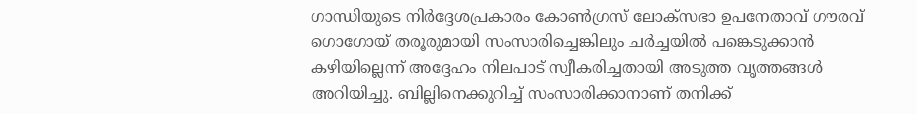ഗാന്ധിയുടെ നിർദ്ദേശപ്രകാരം കോൺഗ്രസ് ലോക്‌സഭാ ഉപനേതാവ് ഗൗരവ് ഗൊഗോയ് തരൂരുമായി സംസാരിച്ചെങ്കിലും ചർച്ചയിൽ പങ്കെടുക്കാൻ കഴിയില്ലെന്ന് അദ്ദേഹം നിലപാട് സ്വീകരിച്ചതായി അടുത്ത വൃത്തങ്ങൾ അറിയിച്ചു. ബില്ലിനെക്കുറിച്ച് സംസാരിക്കാനാണ് തനിക്ക്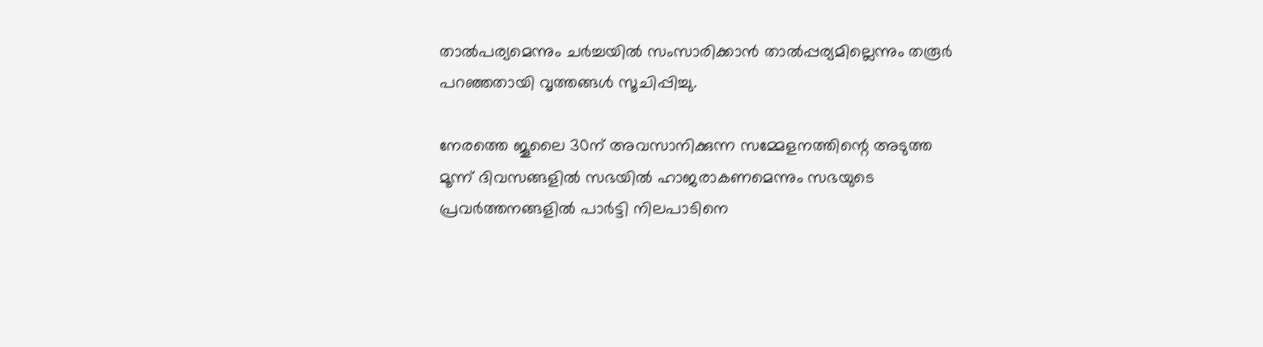താൽപര്യമെന്നും ചർച്ചയിൽ സംസാരിക്കാൻ താൽപ്പര്യമില്ലെന്നും തരൂർ പറഞ്ഞതായി വൃത്തങ്ങൾ സൂചിപ്പിച്ചു.

നേരത്തെ ജൂലൈ 30ന് അവസാനിക്കുന്ന സമ്മേളനത്തിന്റെ അടുത്ത മൂന്ന് ദിവസങ്ങളിൽ സഭയിൽ ഹാജരാകണമെന്നും സഭയുടെ പ്രവർത്തനങ്ങളിൽ പാർട്ടി നിലപാടിനെ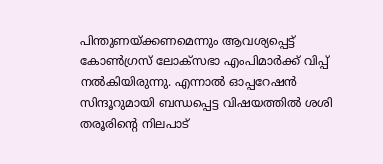പിന്തുണയ്ക്കണമെന്നും ആവശ്യപ്പെട്ട് കോൺഗ്രസ് ലോക്‌സഭാ എംപിമാർക്ക് വിപ്പ് നൽകിയിരുന്നു. എന്നാൽ ഓപ്പറേഷൻ സിന്ദൂറുമായി ബന്ധപ്പെട്ട വിഷയത്തിൽ ശശി തരൂരിന്റെ നിലപാട്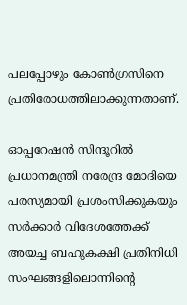പലപ്പോഴും കോൺഗ്രസിനെ പ്രതിരോധത്തിലാക്കുന്നതാണ്.

ഓപ്പറേഷൻ സിന്ദൂറിൽ പ്രധാനമന്ത്രി നരേന്ദ്ര മോദിയെ പരസ്യമായി പ്രശംസിക്കുകയും സർക്കാർ വിദേശത്തേക്ക് അയച്ച ബഹുകക്ഷി പ്രതിനിധി സംഘങ്ങളിലൊന്നിന്റെ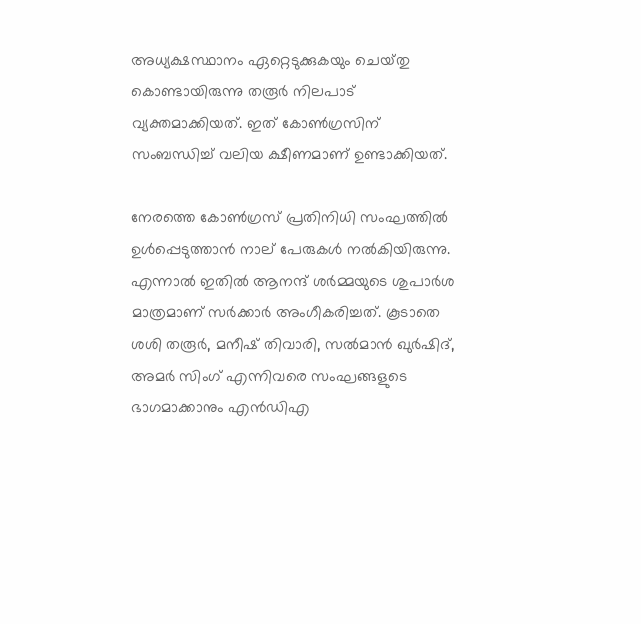അധ്യക്ഷസ്ഥാനം ഏറ്റെടുക്കുകയും ചെയ്‌തു കൊണ്ടായിരുന്നു തരൂർ നിലപാട് വ്യക്തമാക്കിയത്. ഇത് കോൺഗ്രസിന് സംബന്ധിച്ച് വലിയ ക്ഷീണമാണ് ഉണ്ടാക്കിയത്.

നേരത്തെ കോൺഗ്രസ് പ്രതിനിധി സംഘത്തിൽ ഉൾപ്പെടുത്താൻ നാല് പേരുകൾ നൽകിയിരുന്നു. എന്നാൽ ഇതിൽ ആനന്ദ് ശർമ്മയുടെ ശുപാർശ മാത്രമാണ് സർക്കാർ അംഗീകരിച്ചത്. കൂടാതെ ശശി തരൂർ, മനീഷ് തിവാരി, സൽമാൻ ഖുർഷിദ്, അമർ സിംഗ് എന്നിവരെ സംഘങ്ങളുടെ ഭാഗമാക്കാനും എൻഡിഎ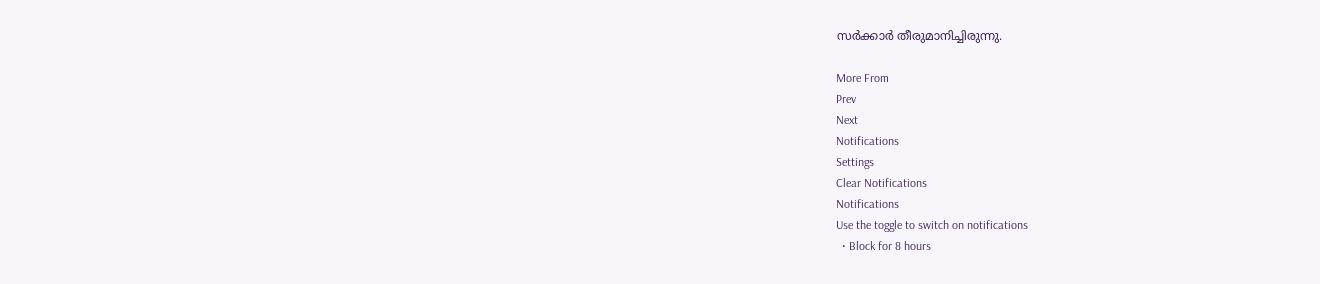സർക്കാർ തീരുമാനിച്ചിരുന്നു.

More From
Prev
Next
Notifications
Settings
Clear Notifications
Notifications
Use the toggle to switch on notifications
  • Block for 8 hours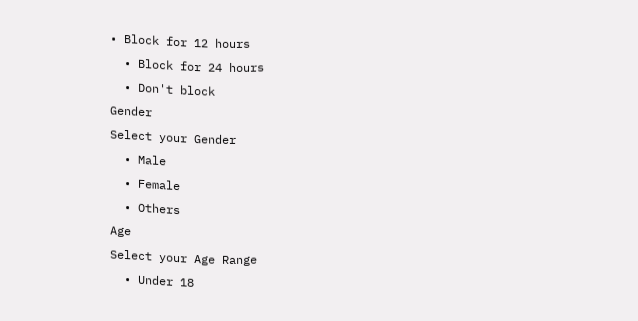• Block for 12 hours
  • Block for 24 hours
  • Don't block
Gender
Select your Gender
  • Male
  • Female
  • Others
Age
Select your Age Range
  • Under 18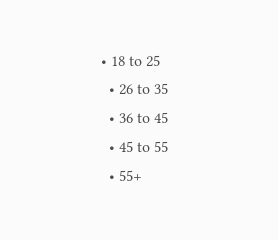• 18 to 25
  • 26 to 35
  • 36 to 45
  • 45 to 55
  • 55+